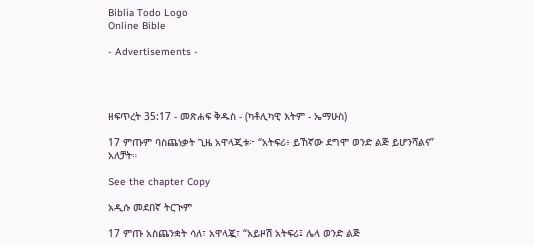Biblia Todo Logo
Online Bible

- Advertisements -




ዘፍጥረት 35:17 - መጽሐፍ ቅዱስ - (ካቶሊካዊ እትም - ኤማሁስ)

17 ምጡም ባስጨነቃት ጊዜ አዋላጂቱ፦ “አትፍሪ፥ ይኸኛው ደግሞ ወንድ ልጅ ይሆንሻልና” አለቻት።

See the chapter Copy

አዲሱ መደበኛ ትርጒም

17 ምጡ አስጨንቋት ሳለ፣ አዋላጇ፣ “አይዞሽ አትፍሪ፤ ሌላ ወንድ ልጅ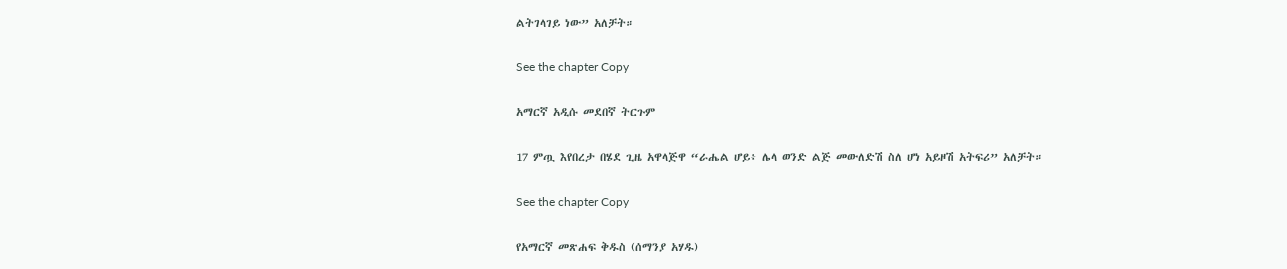ልትገላገይ ነው” አለቻት።

See the chapter Copy

አማርኛ አዲሱ መደበኛ ትርጉም

17 ምጧ እየበረታ በሄደ ጊዜ አዋላጅዋ “ራሔል ሆይ፥ ሌላ ወንድ ልጅ መውለድሽ ስለ ሆነ አይዞሽ አትፍሪ” አለቻት።

See the chapter Copy

የአማርኛ መጽሐፍ ቅዱስ (ሰማንያ አሃዱ)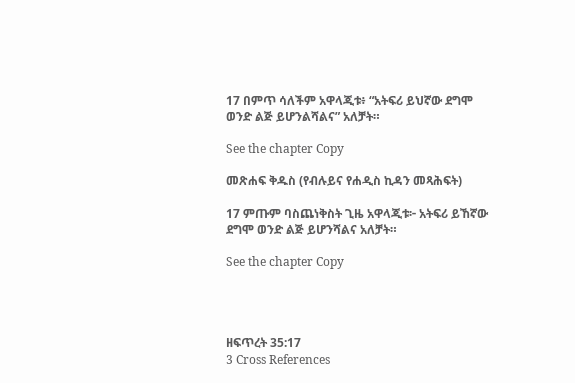17 በምጥ ሳለችም አዋላጂቱ፥ “አትፍሪ ይህኛው ደግሞ ወንድ ልጅ ይሆንልሻልና” አለቻት።

See the chapter Copy

መጽሐፍ ቅዱስ (የብሉይና የሐዲስ ኪዳን መጻሕፍት)

17 ምጡም ባስጨነቅስት ጊዜ አዋላጂቱ፦ አትፍሪ ይኸኛው ደግሞ ወንድ ልጅ ይሆንሻልና አለቻት።

See the chapter Copy




ዘፍጥረት 35:17
3 Cross References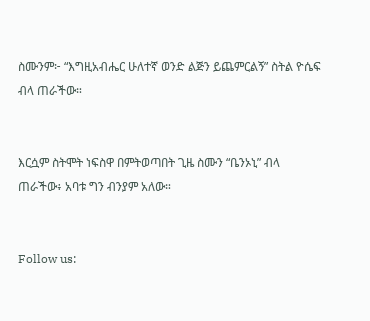ስሙንም፦ “እግዚአብሔር ሁለተኛ ወንድ ልጅን ይጨምርልኝ” ስትል ዮሴፍ ብላ ጠራችው።


እርሷም ስትሞት ነፍስዋ በምትወጣበት ጊዜ ስሙን “ቤንኦኒ” ብላ ጠራችው፥ አባቱ ግን ብንያም አለው።


Follow us: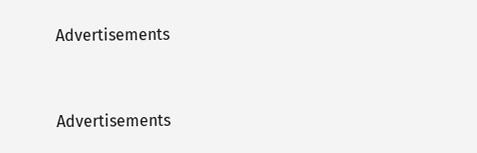Advertisements


Advertisements